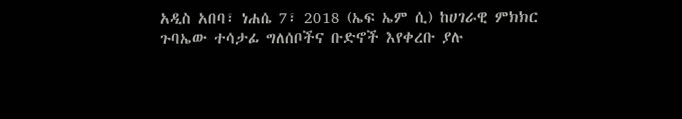አዲስ አበባ፣ ነሐሴ 7፣ 2018 (ኤፍ ኤም ሲ) ከሀገራዊ ምክክር ጉባኤው ተሳታፊ ግለሰቦችና ቡድኖች እየቀረቡ ያሉ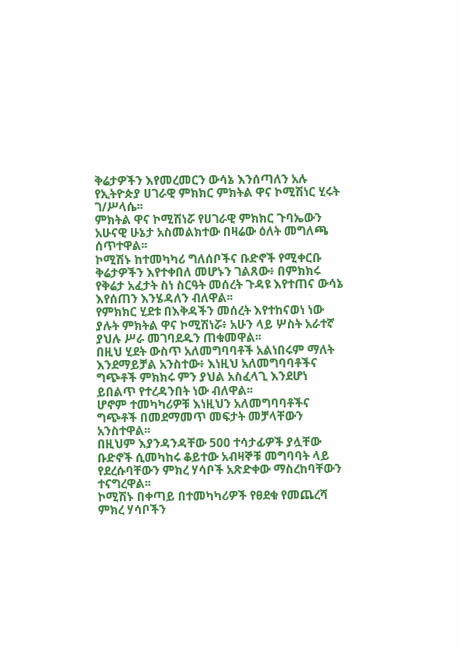ቅሬታዎችን እየመረመርን ውሳኔ እንሰጣለን አሉ የኢትዮጵያ ሀገራዊ ምክክር ምክትል ዋና ኮሚሽነር ሂሩት ገ/ሥላሴ፡፡
ምክትል ዋና ኮሚሽነሯ የሀገራዊ ምክክር ጉባኤውን አሁናዊ ሁኔታ አስመልክተው በዛሬው ዕለት መግለጫ ሰጥተዋል፡፡
ኮሚሽኑ ከተመካካሪ ግለሰቦችና ቡድኖች የሚቀርቡ ቅሬታዎችን እየተቀበለ መሆኑን ገልጸው፥ በምክክሩ የቅሬታ አፈታት ስነ ስርዓት መሰረት ጉዳዩ እየተጠና ውሳኔ እየሰጠን እንሄዳለን ብለዋል፡፡
የምክክር ሂደቱ በእቅዳችን መሰረት እየተከናወነ ነው ያሉት ምክትል ዋና ኮሚሽነሯ፥ አሁን ላይ ሦስት አራተኛ ያህሉ ሥራ መገባደዱን ጠቁመዋል፡፡
በዚህ ሂደት ውስጥ አለመግባባቶች አልነበሩም ማለት እንደማይቻል አንስተው፥ እነዚህ አለመግባባቶችና ግጭቶች ምክክሩ ምን ያህል አስፈላጊ እንደሆነ ይበልጥ የተረዳንበት ነው ብለዋል፡፡
ሆኖም ተመካካሪዎቹ እነዚህን አለመግባባቶችና ግጭቶች በመደማመጥ መፍታት መቻላቸውን አንስተዋል፡፡
በዚህም እያንዳንዳቸው 500 ተሳታፊዎች ያሏቸው ቡድኖች ሲመካከሩ ቆይተው አብዛኞቹ መግባባት ላይ የደረሱባቸውን ምክረ ሃሳቦች አጽድቀው ማስረከባቸውን ተናግረዋል፡፡
ኮሚሽኑ በቀጣይ በተመካካሪዎች የፀደቁ የመጨረሻ ምክረ ሃሳቦችን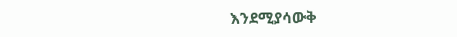እንደሚያሳውቅ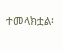ተመላክቷል፡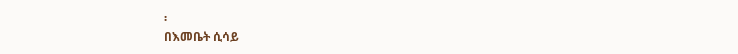፡
በእመቤት ሲሳይ